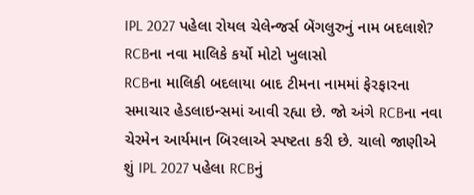IPL 2027 પહેલા રોયલ ચેલેન્જર્સ બેંગલુરુનું નામ બદલાશે? RCBના નવા માલિકે કર્યો મોટો ખુલાસો
RCBના માલિકી બદલાયા બાદ ટીમના નામમાં ફેરફારના સમાચાર હેડલાઇન્સમાં આવી રહ્યા છે. જો અંગે RCBના નવા ચેરમેન આર્યમાન બિરલાએ સ્પષ્ટતા કરી છે. ચાલો જાણીએ શું IPL 2027 પહેલા RCBનું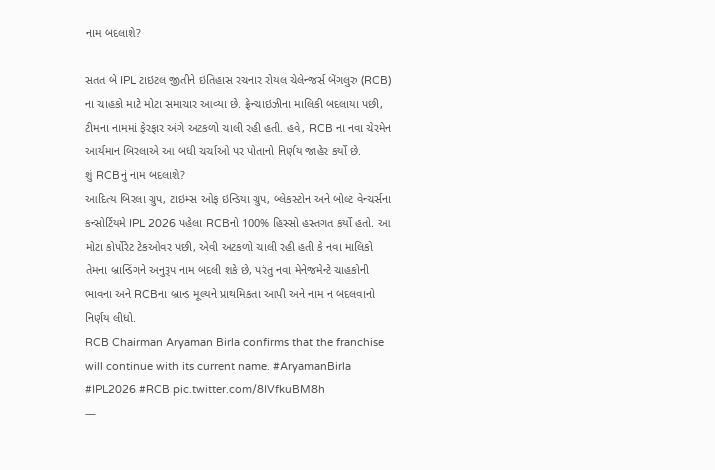નામ બદલાશે?

સતત બે IPL ટાઇટલ જીતીને ઇતિહાસ રચનાર રોયલ ચેલેન્જર્સ બેંગલુરુ (RCB) ના ચાહકો માટે મોટા સમાચાર આવ્યા છે. ફ્રેન્ચાઇઝીના માલિકી બદલાયા પછી, ટીમના નામમાં ફેરફાર અંગે અટકળો ચાલી રહી હતી. હવે, RCB ના નવા ચેરમેન આર્યમાન બિરલાએ આ બધી ચર્ચાઓ પર પોતાનો નિર્ણય જાહેર કર્યો છે.
શું RCBનું નામ બદલાશે?
આદિત્ય બિરલા ગ્રુપ, ટાઇમ્સ ઓફ ઇન્ડિયા ગ્રુપ, બ્લેકસ્ટોન અને બોલ્ટ વેન્ચર્સના કન્સોર્ટિયમે IPL 2026 પહેલા RCBનો 100% હિસ્સો હસ્તગત કર્યો હતો. આ મોટા કોર્પોરેટ ટેકઓવર પછી, એવી અટકળો ચાલી રહી હતી કે નવા માલિકો તેમના બ્રાન્ડિંગને અનુરૂપ નામ બદલી શકે છે, પરંતુ નવા મેનેજમેન્ટે ચાહકોની ભાવના અને RCBના બ્રાન્ડ મૂલ્યને પ્રાથમિકતા આપી અને નામ ન બદલવાનો નિર્ણય લીધો.
RCB Chairman Aryaman Birla confirms that the franchise will continue with its current name. #AryamanBirla #IPL2026 #RCB pic.twitter.com/8IVfkuBM8h
—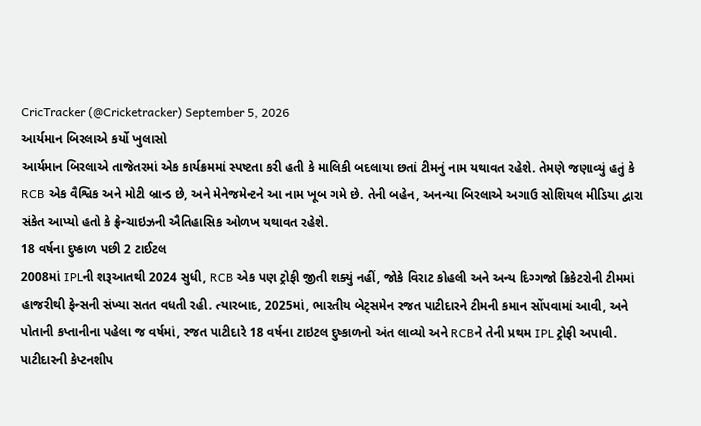CricTracker (@Cricketracker) September 5, 2026
આર્યમાન બિરલાએ કર્યો ખુલાસો
આર્યમાન બિરલાએ તાજેતરમાં એક કાર્યક્રમમાં સ્પષ્ટતા કરી હતી કે માલિકી બદલાયા છતાં ટીમનું નામ યથાવત રહેશે. તેમણે જણાવ્યું હતું કે RCB એક વૈશ્વિક અને મોટી બ્રાન્ડ છે, અને મેનેજમેન્ટને આ નામ ખૂબ ગમે છે. તેની બહેન, અનન્યા બિરલાએ અગાઉ સોશિયલ મીડિયા દ્વારા સંકેત આપ્યો હતો કે ફ્રેન્ચાઇઝની ઐતિહાસિક ઓળખ યથાવત રહેશે.
18 વર્ષના દુષ્કાળ પછી 2 ટાઈટલ
2008માં IPLની શરૂઆતથી 2024 સુધી, RCB એક પણ ટ્રોફી જીતી શક્યું નહીં, જોકે વિરાટ કોહલી અને અન્ય દિગ્ગજો ક્રિકેટરોની ટીમમાં હાજરીથી ફેન્સની સંખ્યા સતત વધતી રહી. ત્યારબાદ, 2025માં, ભારતીય બેટ્સમેન રજત પાટીદારને ટીમની કમાન સોંપવામાં આવી, અને પોતાની કપ્તાનીના પહેલા જ વર્ષમાં, રજત પાટીદારે 18 વર્ષના ટાઇટલ દુષ્કાળનો અંત લાવ્યો અને RCBને તેની પ્રથમ IPL ટ્રોફી અપાવી. પાટીદારની કેપ્ટનશીપ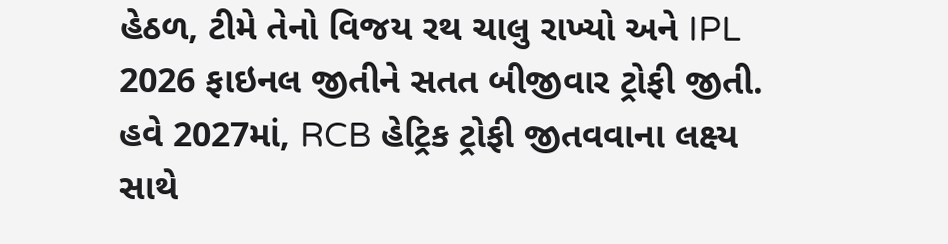હેઠળ, ટીમે તેનો વિજય રથ ચાલુ રાખ્યો અને IPL 2026 ફાઇનલ જીતીને સતત બીજીવાર ટ્રોફી જીતી. હવે 2027માં, RCB હેટ્રિક ટ્રોફી જીતવવાના લક્ષ્ય સાથે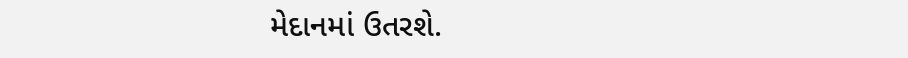મેદાનમાં ઉતરશે.